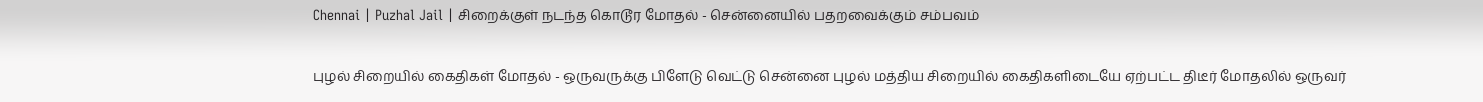Chennai | Puzhal Jail | சிறைக்குள் நடந்த கொடூர மோதல் - சென்னையில் பதறவைக்கும் சம்பவம்

புழல் சிறையில் கைதிகள் மோதல் - ஒருவருக்கு பிளேடு வெட்டு சென்னை புழல் மத்திய சிறையில் கைதிகளிடையே ஏற்பட்ட திடீர் மோதலில் ஒருவர்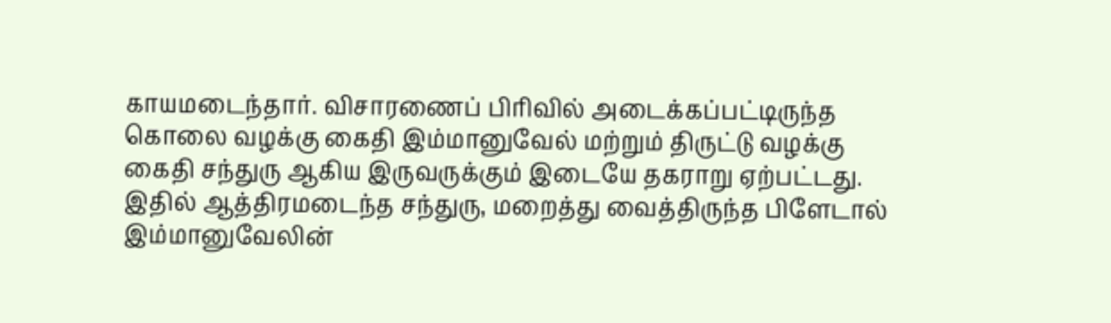காயமடைந்தார். விசாரணைப் பிரிவில் அடைக்கப்பட்டிருந்த கொலை வழக்கு கைதி இம்மானுவேல் மற்றும் திருட்டு வழக்கு கைதி சந்துரு ஆகிய இருவருக்கும் இடையே தகராறு ஏற்பட்டது. இதில் ஆத்திரமடைந்த சந்துரு, மறைத்து வைத்திருந்த பிளேடால் இம்மானுவேலின்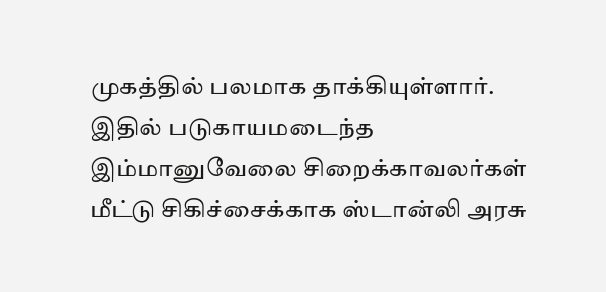முகத்தில் பலமாக தாக்கியுள்ளார். இதில் படுகாயமடைந்த இம்மானுவேலை சிறைக்காவலர்கள் மீட்டு சிகிச்சைக்காக ஸ்டான்லி அரசு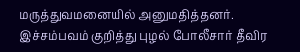மருத்துவமனையில் அனுமதித்தனர். இச்சம்பவம் குறித்து புழல் போலீசார் தீவிர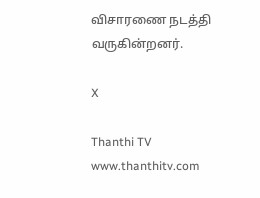விசாரணை நடத்தி வருகின்றனர்.

X

Thanthi TV
www.thanthitv.com